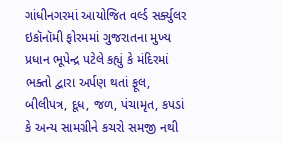ગાંધીનગરમાં આયોજિત વર્લ્ડ સર્ક્યુલર ઇકૉનૉમી ફોરમમાં ગુજરાતના મુખ્ય પ્રધાન ભૂપેન્દ્ર પટેલે કહ્યું કે મંદિરમાં ભક્તો દ્વારા અર્પણ થતાં ફૂલ, બીલીપત્ર, દૂધ, જળ, પંચામૃત, કપડાં કે અન્ય સામગ્રીને કચરો સમજી નથી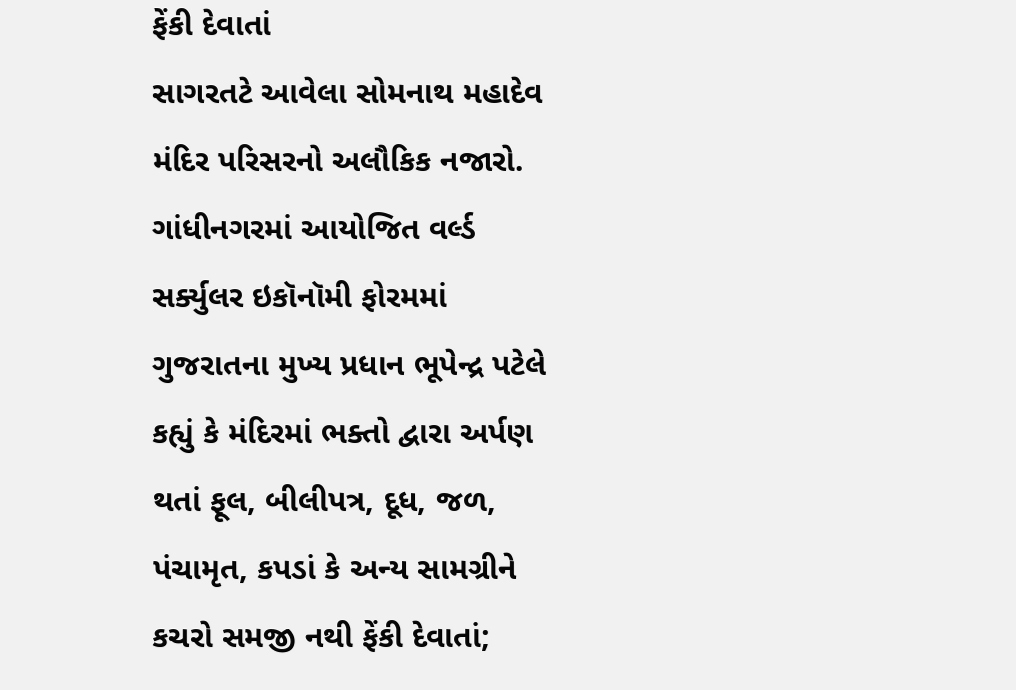ફેંકી દેવાતાં
સાગરતટે આવેલા સોમનાથ મહાદેવ મંદિર પરિસરનો અલૌકિક નજારો.
ગાંધીનગરમાં આયોજિત વર્લ્ડ સર્ક્યુલર ઇકૉનૉમી ફોરમમાં ગુજરાતના મુખ્ય પ્રધાન ભૂપેન્દ્ર પટેલે કહ્યું કે મંદિરમાં ભક્તો દ્વારા અર્પણ થતાં ફૂલ, બીલીપત્ર, દૂધ, જળ, પંચામૃત, કપડાં કે અન્ય સામગ્રીને કચરો સમજી નથી ફેંકી દેવાતાં;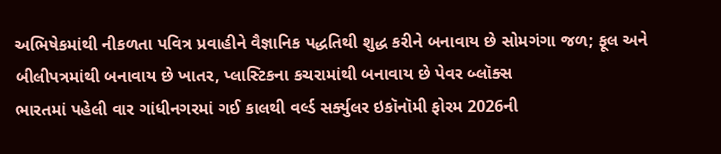અભિષેકમાંથી નીકળતા પવિત્ર પ્રવાહીને વૈજ્ઞાનિક પદ્ધતિથી શુદ્ધ કરીને બનાવાય છે સોમગંગા જળ; ફૂલ અને બીલીપત્રમાંથી બનાવાય છે ખાતર, પ્લાસ્ટિકના કચરામાંથી બનાવાય છે પેવર બ્લૉક્સ
ભારતમાં પહેલી વાર ગાંધીનગરમાં ગઈ કાલથી વર્લ્ડ સર્ક્યુલર ઇકૉનૉમી ફોરમ 2026ની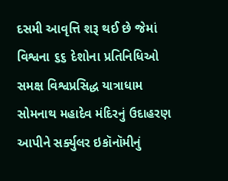દસમી આવૃત્તિ શરૂ થઈ છે જેમાં વિશ્વના ૬૬ દેશોના પ્રતિનિધિઓ સમક્ષ વિશ્વપ્રસિદ્ધ યાત્રાધામ સોમનાથ મહાદેવ મંદિરનું ઉદાહરણ આપીને સર્ક્યુલર ઇકૉનૉમીનું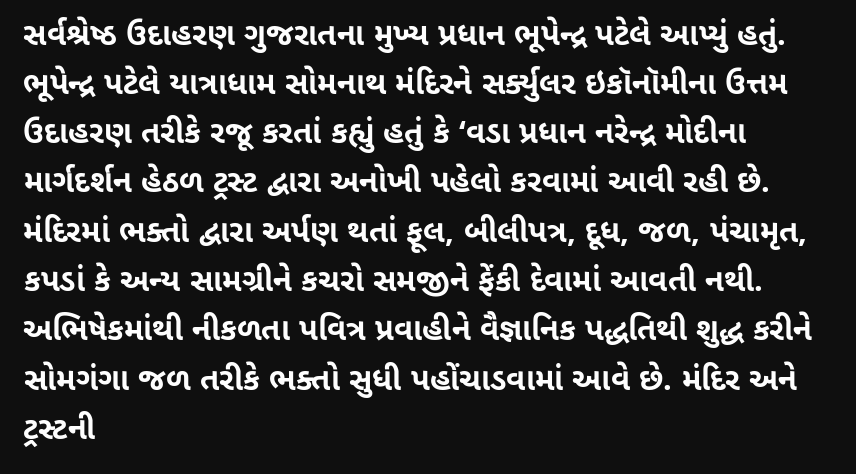સર્વશ્રેષ્ઠ ઉદાહરણ ગુજરાતના મુખ્ય પ્રધાન ભૂપેન્દ્ર પટેલે આપ્યું હતું.
ભૂપેન્દ્ર પટેલે યાત્રાધામ સોમનાથ મંદિરને સર્ક્યુલર ઇકૉનૉમીના ઉત્તમ ઉદાહરણ તરીકે રજૂ કરતાં કહ્યું હતું કે ‘વડા પ્રધાન નરેન્દ્ર મોદીના માર્ગદર્શન હેઠળ ટ્રસ્ટ દ્વારા અનોખી પહેલો કરવામાં આવી રહી છે. મંદિરમાં ભક્તો દ્વારા અર્પણ થતાં ફૂલ, બીલીપત્ર, દૂધ, જળ, પંચામૃત, કપડાં કે અન્ય સામગ્રીને કચરો સમજીને ફેંકી દેવામાં આવતી નથી. અભિષેકમાંથી નીકળતા પવિત્ર પ્રવાહીને વૈજ્ઞાનિક પદ્ધતિથી શુદ્ધ કરીને સોમગંગા જળ તરીકે ભક્તો સુધી પહોંચાડવામાં આવે છે. મંદિર અને ટ્રસ્ટની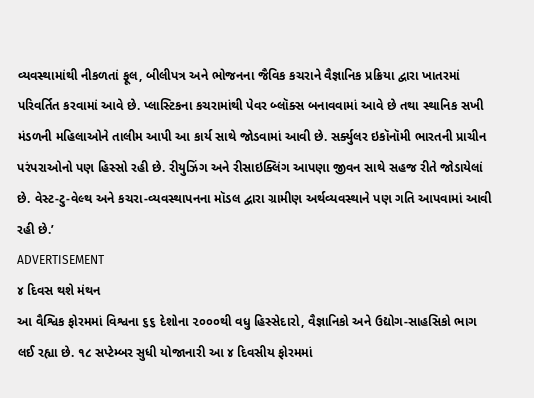વ્યવસ્થામાંથી નીકળતાં ફૂલ, બીલીપત્ર અને ભોજનના જૈવિક કચરાને વૈજ્ઞાનિક પ્રક્રિયા દ્વારા ખાતરમાં પરિવર્તિત કરવામાં આવે છે. પ્લાસ્ટિકના કચરામાંથી પેવર બ્લૉક્સ બનાવવામાં આવે છે તથા સ્થાનિક સખી મંડળની મહિલાઓને તાલીમ આપી આ કાર્ય સાથે જોડવામાં આવી છે. સર્ક્યુલર ઇકૉનૉમી ભારતની પ્રાચીન પરંપરાઓનો પણ હિસ્સો રહી છે. રીયુઝિંગ અને રીસાઇક્લિંગ આપણા જીવન સાથે સહજ રીતે જોડાયેલાં છે. વેસ્ટ-ટુ-વેલ્થ અને કચરા-વ્યવસ્થાપનના મૉડલ દ્વારા ગ્રામીણ અર્થવ્યવસ્થાને પણ ગતિ આપવામાં આવી રહી છે.’
ADVERTISEMENT
૪ દિવસ થશે મંથન
આ વૈશ્વિક ફોરમમાં વિશ્વના ૬૬ દેશોના ૨૦૦૦થી વધુ હિસ્સેદારો, વૈજ્ઞાનિકો અને ઉદ્યોગ-સાહસિકો ભાગ લઈ રહ્યા છે. ૧૮ સપ્ટેમ્બર સુધી યોજાનારી આ ૪ દિવસીય ફોરમમાં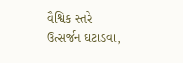વૈશ્વિક સ્તરે ઉત્સર્જન ઘટાડવા,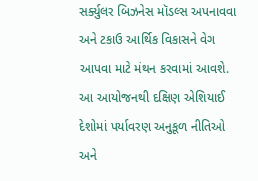સર્ક્યુલર બિઝનેસ મૉડલ્સ અપનાવવા અને ટકાઉ આર્થિક વિકાસને વેગ આપવા માટે મંથન કરવામાં આવશે. આ આયોજનથી દક્ષિણ એશિયાઈ દેશોમાં પર્યાવરણ અનુકૂળ નીતિઓ અને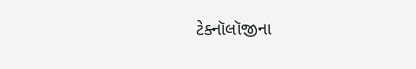ટેક્નૉલૉજીના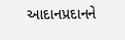આદાનપ્રદાનને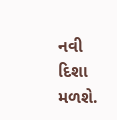નવી દિશા મળશે.